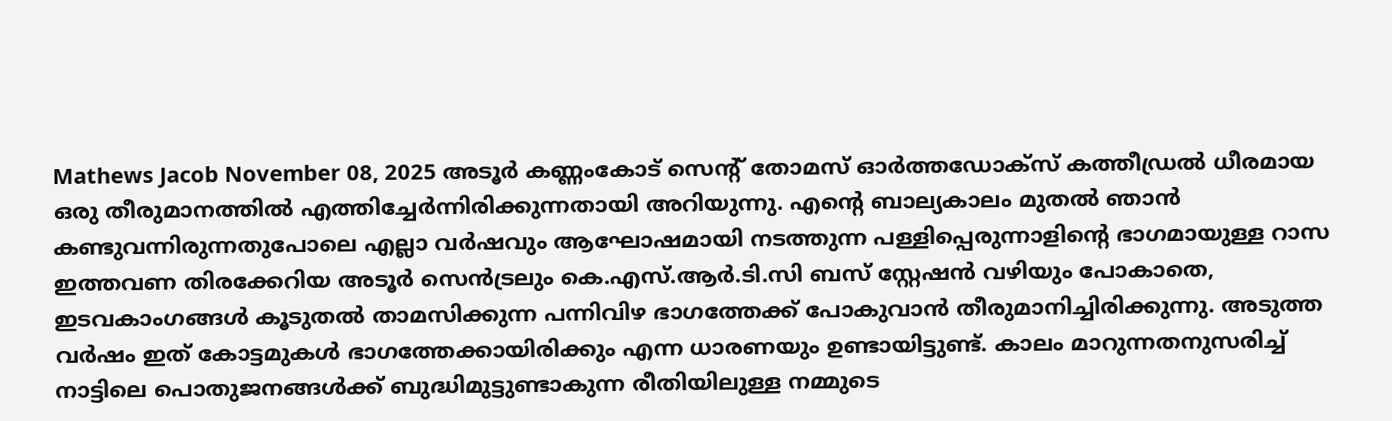Mathews Jacob November 08, 2025 അടൂർ കണ്ണംകോട് സെന്റ് തോമസ് ഓർത്തഡോക്സ് കത്തീഡ്രൽ ധീരമായ ഒരു തീരുമാനത്തിൽ എത്തിച്ചേർന്നിരിക്കുന്നതായി അറിയുന്നു. എന്റെ ബാല്യകാലം മുതൽ ഞാൻ കണ്ടുവന്നിരുന്നതുപോലെ എല്ലാ വർഷവും ആഘോഷമായി നടത്തുന്ന പള്ളിപ്പെരുന്നാളിന്റെ ഭാഗമായുള്ള റാസ ഇത്തവണ തിരക്കേറിയ അടൂർ സെൻട്രലും കെ.എസ്.ആർ.ടി.സി ബസ് സ്റ്റേഷൻ വഴിയും പോകാതെ, ഇടവകാംഗങ്ങൾ കൂടുതൽ താമസിക്കുന്ന പന്നിവിഴ ഭാഗത്തേക്ക് പോകുവാൻ തീരുമാനിച്ചിരിക്കുന്നു. അടുത്ത വർഷം ഇത് കോട്ടമുകൾ ഭാഗത്തേക്കായിരിക്കും എന്ന ധാരണയും ഉണ്ടായിട്ടുണ്ട്. കാലം മാറുന്നതനുസരിച്ച് നാട്ടിലെ പൊതുജനങ്ങൾക്ക് ബുദ്ധിമുട്ടുണ്ടാകുന്ന രീതിയിലുള്ള നമ്മുടെ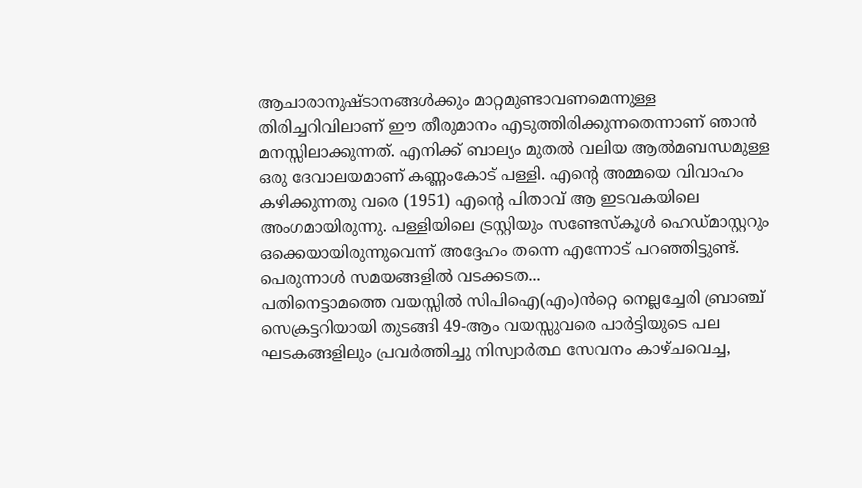ആചാരാനുഷ്ടാനങ്ങൾക്കും മാറ്റമുണ്ടാവണമെന്നുള്ള തിരിച്ചറിവിലാണ് ഈ തീരുമാനം എടുത്തിരിക്കുന്നതെന്നാണ് ഞാൻ മനസ്സിലാക്കുന്നത്. എനിക്ക് ബാല്യം മുതൽ വലിയ ആൽമബന്ധമുള്ള ഒരു ദേവാലയമാണ് കണ്ണംകോട് പള്ളി. എന്റെ അമ്മയെ വിവാഹം കഴിക്കുന്നതു വരെ (1951) എന്റെ പിതാവ് ആ ഇടവകയിലെ അംഗമായിരുന്നു. പള്ളിയിലെ ട്രസ്റ്റിയും സണ്ടേസ്കൂൾ ഹെഡ്മാസ്റ്ററും ഒക്കെയായിരുന്നുവെന്ന് അദ്ദേഹം തന്നെ എന്നോട് പറഞ്ഞിട്ടുണ്ട്. പെരുന്നാൾ സമയങ്ങളിൽ വടക്കടത...
പതിനെട്ടാമത്തെ വയസ്സിൽ സിപിഐ(എം)ൻറ്റെ നെല്ലച്ചേരി ബ്രാഞ്ച് സെക്രട്ടറിയായി തുടങ്ങി 49-ആം വയസ്സുവരെ പാർട്ടിയുടെ പല ഘടകങ്ങളിലും പ്രവർത്തിച്ചു നിസ്വാർത്ഥ സേവനം കാഴ്ചവെച്ച,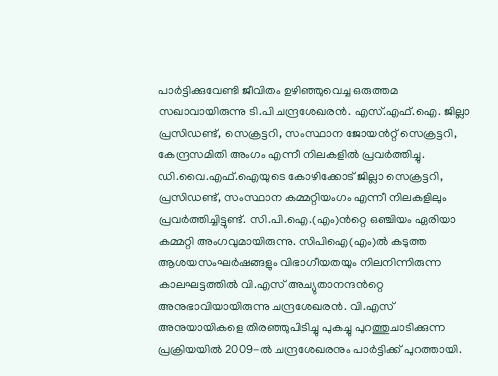പാർട്ടിക്കുവേണ്ടി ജീവിതം ഉഴിഞ്ഞുവെച്ച ഒരുത്തമ സഖാവായിരുന്നു ടി.പി ചന്ദ്രശേഖരൻ. എസ്.എഫ്.ഐ. ജില്ലാ പ്രസിഡണ്ട്, സെക്രട്ടറി, സംസ്ഥാന ജോയൻറ്റ് സെക്രട്ടറി, കേന്ദ്രസമിതി അംഗം എന്നീ നിലകളിൽ പ്രവർത്തിച്ചു. ഡി.വൈ.എഫ്.ഐയുടെ കോഴിക്കോട് ജില്ലാ സെക്രട്ടറി, പ്രസിഡണ്ട്, സംസ്ഥാന കമ്മറ്റിയംഗം എന്നീ നിലകളിലും പ്രവർത്തിച്ചിട്ടുണ്ട്. സി.പി.ഐ.(എം)ൻറ്റെ ഒഞ്ചിയം ഏരിയാ കമ്മറ്റി അംഗവുമായിരുന്നു. സിപിഐ(എം)ൽ കടുത്ത ആശയസംഘർഷങ്ങളും വിഭാഗീയതയും നിലനിന്നിരുന്ന കാലഘട്ടത്തിൽ വി.എസ് അച്യുതാനന്ദൻറ്റെ അനുഭാവിയായിരുന്നു ചന്ദ്രശേഖരൻ. വി.എസ് അനുയായികളെ തിരഞ്ഞുപിടിച്ചു പുകച്ചു പുറത്തുചാടിക്കുന്ന പ്രക്രിയയിൽ 2009-ൽ ചന്ദ്രശേഖരനും പാർട്ടിക്ക് പുറത്തായി.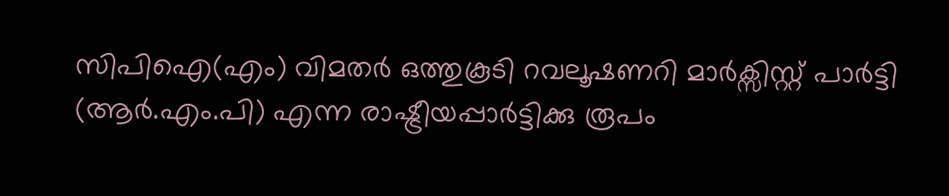സിപിഐ(എം) വിമതർ ഒത്തുകൂടി റവലൂഷണറി മാർക്സിസ്റ്റ് പാർട്ടി (ആർ.എം.പി) എന്ന രാഷ്ട്രീയപ്പാർട്ടിക്കു രൂപം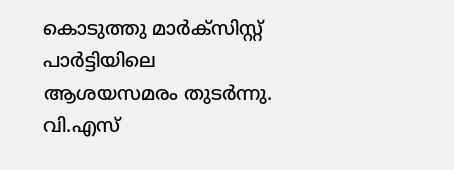കൊടുത്തു മാർക്സിസ്റ്റ് പാർട്ടിയിലെ ആശയസമരം തുടർന്നു. വി.എസ്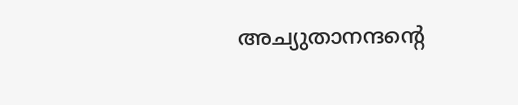അച്യുതാനന്ദന്റെ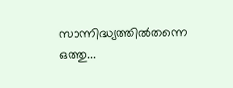സാന്നിദ്ധ്യത്തിൽതന്നെ ഒത്തു...